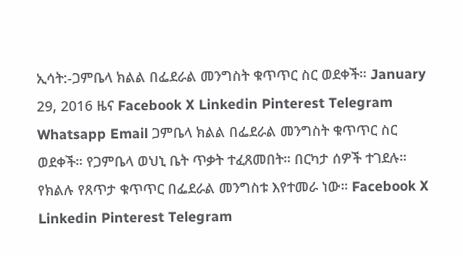ኢሳት:-ጋምቤላ ክልል በፌደራል መንግስት ቁጥጥር ስር ወደቀች። January 29, 2016 ዜና Facebook X Linkedin Pinterest Telegram Whatsapp Email ጋምቤላ ክልል በፌደራል መንግስት ቁጥጥር ስር ወደቀች። የጋምቤላ ወህኒ ቤት ጥቃት ተፈጸመበት። በርካታ ሰዎች ተገደሉ። የክልሉ የጸጥታ ቁጥጥር በፌደራል መንግስቱ እየተመራ ነው። Facebook X Linkedin Pinterest Telegram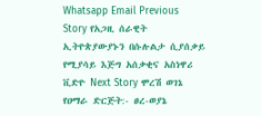Whatsapp Email Previous Story የአጋዚ ሰራዊት ኢትዮጵያውያኑን በሱሉልታ ሲያሰቃይ የሚያሳይ እጅግ አሰቃቂና አስነዋሪ ቪድዮ Next Story ሞረሽ ወገኔ የዐማራ ድርጅት:- ፀረ-ወያኔ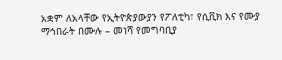አቋም ለአላቸው የኢትዮጵያውያን የፖለቲካ፣ የሲቪክ እና የሙያ ማኅበራት በሙሉ – መነሻ የመግባቢያ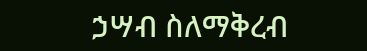ኃሣብ ስለማቅረብ